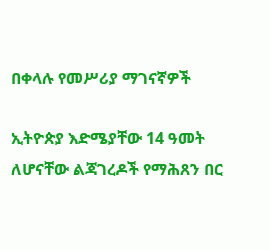በቀላሉ የመሥሪያ ማገናኛዎች

ኢትዮጵያ እድሜያቸው 14 ዓመት ለሆናቸው ልጃገረዶች የማሕጸን በር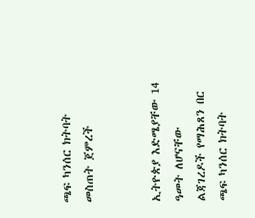ጫፍ ካንሰር ክትባት መስጠት ጀምረች


ኢትዮጵያ እድሜያቸው 14 ዓመት ለሆናቸው ልጃገረዶች የማሕጸን በር ጫፍ ካንሰር ክትባት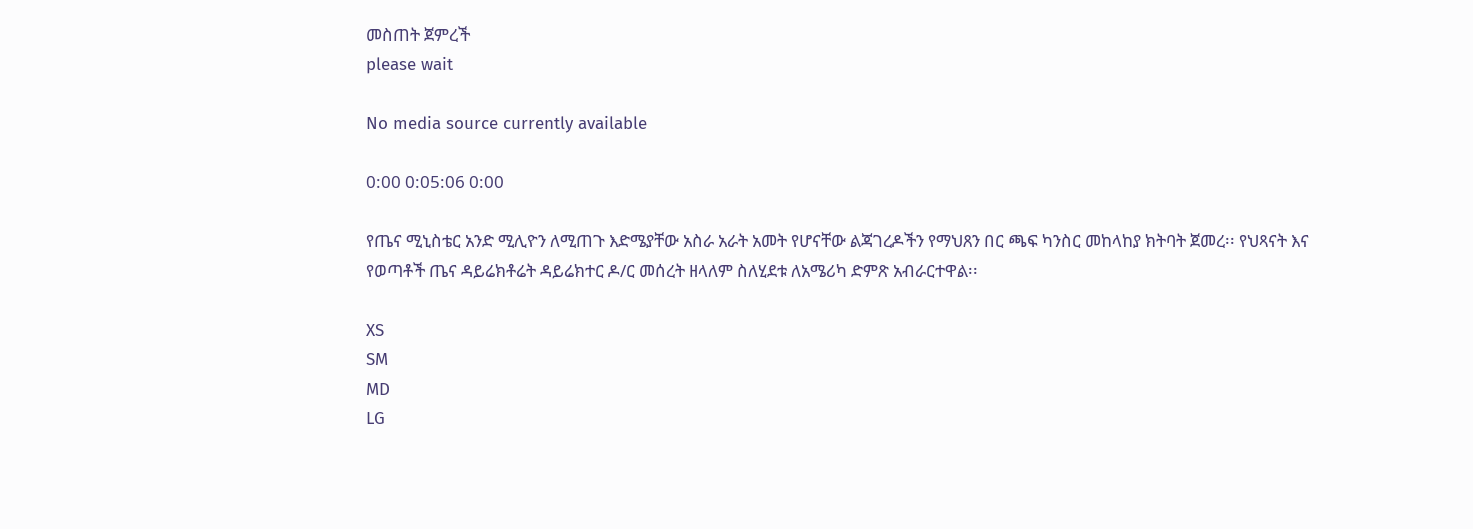መስጠት ጀምረች
please wait

No media source currently available

0:00 0:05:06 0:00

የጤና ሚኒስቴር አንድ ሚሊዮን ለሚጠጉ እድሜያቸው አስራ አራት አመት የሆናቸው ልጃገረዶችን የማህጸን በር ጫፍ ካንስር መከላከያ ክትባት ጀመረ፡፡ የህጻናት እና የወጣቶች ጤና ዳይሬክቶሬት ዳይሬክተር ዶ/ር መሰረት ዘላለም ስለሂደቱ ለአሜሪካ ድምጽ አብራርተዋል፡፡

XS
SM
MD
LG